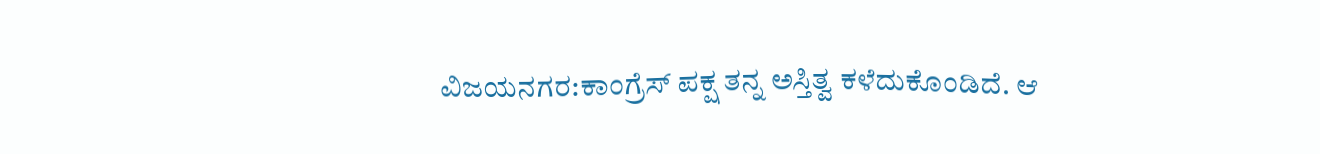ವಿಜಯನಗರ:ಕಾಂಗ್ರೆಸ್ ಪಕ್ಷ ತನ್ನ ಅಸ್ತಿತ್ವ ಕಳೆದುಕೊಂಡಿದೆ. ಆ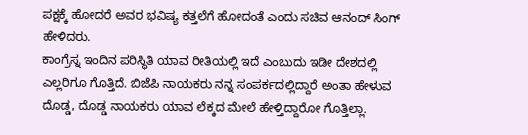ಪಕ್ಷಕ್ಕೆ ಹೋದರೆ ಅವರ ಭವಿಷ್ಯ ಕತ್ತಲೆಗೆ ಹೋದಂತೆ ಎಂದು ಸಚಿವ ಆನಂದ್ ಸಿಂಗ್ ಹೇಳಿದರು.
ಕಾಂಗ್ರೆಸ್ನ ಇಂದಿನ ಪರಿಸ್ಥಿತಿ ಯಾವ ರೀತಿಯಲ್ಲಿ ಇದೆ ಎಂಬುದು ಇಡೀ ದೇಶದಲ್ಲಿ ಎಲ್ಲರಿಗೂ ಗೊತ್ತಿದೆ. ಬಿಜೆಪಿ ನಾಯಕರು ನನ್ನ ಸಂಪರ್ಕದಲ್ಲಿದ್ದಾರೆ ಅಂತಾ ಹೇಳುವ ದೊಡ್ಡ, ದೊಡ್ಡ ನಾಯಕರು ಯಾವ ಲೆಕ್ಕದ ಮೇಲೆ ಹೇಳ್ತಿದ್ದಾರೋ ಗೊತ್ತಿಲ್ಲಾ.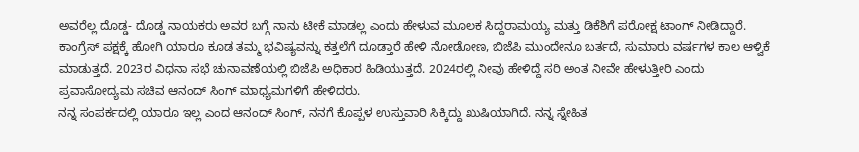ಅವರೆಲ್ಲ ದೊಡ್ಡ- ದೊಡ್ಡ ನಾಯಕರು ಅವರ ಬಗ್ಗೆ ನಾನು ಟೀಕೆ ಮಾಡಲ್ಲ ಎಂದು ಹೇಳುವ ಮೂಲಕ ಸಿದ್ದರಾಮಯ್ಯ ಮತ್ತು ಡಿಕೆಶಿಗೆ ಪರೋಕ್ಷ ಟಾಂಗ್ ನೀಡಿದ್ದಾರೆ.
ಕಾಂಗ್ರೆಸ್ ಪಕ್ಷಕ್ಕೆ ಹೋಗಿ ಯಾರೂ ಕೂಡ ತಮ್ಮ ಭವಿಷ್ಯವನ್ನು ಕತ್ತಲೆಗೆ ದೂಡ್ತಾರೆ ಹೇಳಿ ನೋಡೋಣ, ಬಿಜೆಪಿ ಮುಂದೇನೂ ಬರ್ತದೆ, ಸುಮಾರು ವರ್ಷಗಳ ಕಾಲ ಆಳ್ವಿಕೆ ಮಾಡುತ್ತದೆ. 2023ರ ವಿಧನಾ ಸಭೆ ಚುನಾವಣೆಯಲ್ಲಿ ಬಿಜೆಪಿ ಅಧಿಕಾರ ಹಿಡಿಯುತ್ತದೆ. 2024ರಲ್ಲಿ ನೀವು ಹೇಳಿದ್ದೆ ಸರಿ ಅಂತ ನೀವೇ ಹೇಳುತ್ತೀರಿ ಎಂದು ಪ್ರವಾಸೋದ್ಯಮ ಸಚಿವ ಆನಂದ್ ಸಿಂಗ್ ಮಾಧ್ಯಮಗಳಿಗೆ ಹೇಳಿದರು.
ನನ್ನ ಸಂಪರ್ಕದಲ್ಲಿ ಯಾರೂ ಇಲ್ಲ ಎಂದ ಆನಂದ್ ಸಿಂಗ್, ನನಗೆ ಕೊಪ್ಪಳ ಉಸ್ತುವಾರಿ ಸಿಕ್ಕಿದ್ದು ಖುಷಿಯಾಗಿದೆ. ನನ್ನ ಸ್ನೇಹಿತ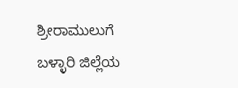ಶ್ರೀರಾಮುಲುಗೆ ಬಳ್ಳಾರಿ ಜಿಲ್ಲೆಯ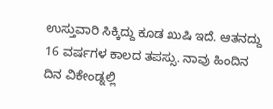ಉಸ್ತುವಾರಿ ಸಿಕ್ಕಿದ್ದು ಕೂಡ ಖುಷಿ ಇದೆ. ಆತನದ್ದು 16 ವರ್ಷಗಳ ಕಾಲದ ತಪಸ್ಸು. ನಾವು ಹಿಂದಿನ ದಿನ ವಿಕೇಂಡ್ನಲ್ಲಿ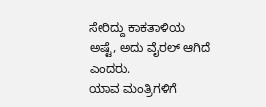ಸೇರಿದ್ದು ಕಾಕತಾಳಿಯ ಅಷ್ಟೆ, ಅದು ವೈರಲ್ ಆಗಿದೆ ಎಂದರು.
ಯಾವ ಮಂತ್ರಿಗಳಿಗೆ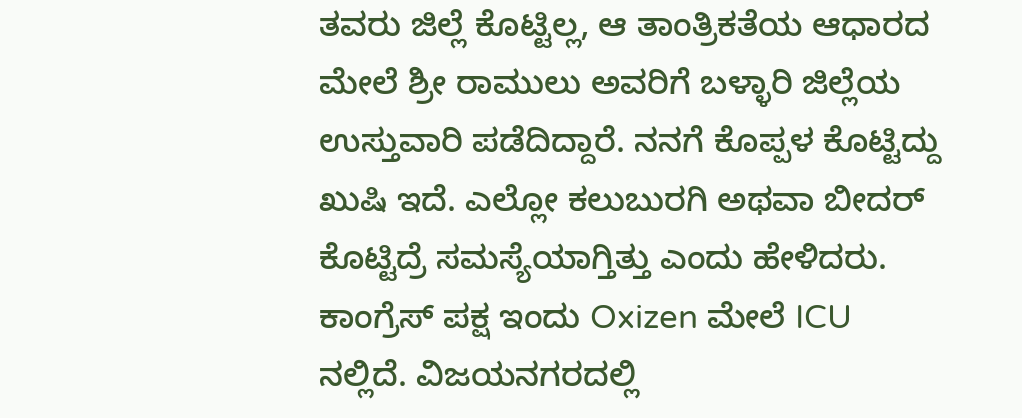ತವರು ಜಿಲ್ಲೆ ಕೊಟ್ಟಿಲ್ಲ, ಆ ತಾಂತ್ರಿಕತೆಯ ಆಧಾರದ ಮೇಲೆ ಶ್ರೀ ರಾಮುಲು ಅವರಿಗೆ ಬಳ್ಳಾರಿ ಜಿಲ್ಲೆಯ ಉಸ್ತುವಾರಿ ಪಡೆದಿದ್ದಾರೆ. ನನಗೆ ಕೊಪ್ಪಳ ಕೊಟ್ಟಿದ್ದು ಖುಷಿ ಇದೆ. ಎಲ್ಲೋ ಕಲುಬುರಗಿ ಅಥವಾ ಬೀದರ್ ಕೊಟ್ಟಿದ್ರೆ ಸಮಸ್ಯೆಯಾಗ್ತಿತ್ತು ಎಂದು ಹೇಳಿದರು.
ಕಾಂಗ್ರೆಸ್ ಪಕ್ಷ ಇಂದು Oxizen ಮೇಲೆ ICU ನಲ್ಲಿದೆ. ವಿಜಯನಗರದಲ್ಲಿ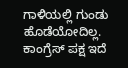ಗಾಳಿಯಲ್ಲಿ ಗುಂಡು ಹೊಡೆಯೋದಿಲ್ಲ. ಕಾಂಗ್ರೆಸ್ ಪಕ್ಷ ಇದೆ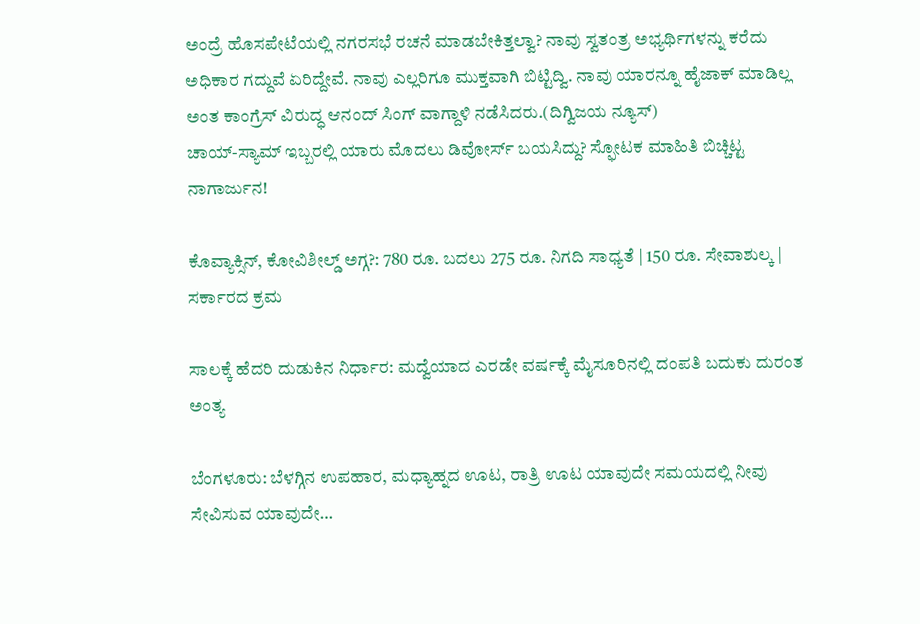ಅಂದ್ರೆ ಹೊಸಪೇಟೆಯಲ್ಲಿ ನಗರಸಭೆ ರಚನೆ ಮಾಡಬೇಕಿತ್ತಲ್ವಾ? ನಾವು ಸ್ವತ‌ಂತ್ರ ಅಭ್ಯರ್ಥಿಗಳನ್ನು ಕರೆದು ಅಧಿಕಾರ ಗದ್ದುವೆ ಏರಿದ್ದೇವೆ. ನಾವು ಎಲ್ಲರಿಗೂ ಮುಕ್ತವಾಗಿ ಬಿಟ್ಟಿದ್ವಿ. ನಾವು ಯಾರನ್ನೂ ಹೈಜಾಕ್ ಮಾಡಿಲ್ಲ ಅಂತ ಕಾಂಗ್ರೆಸ್ ವಿರುದ್ಧ ಆನಂದ್ ಸಿಂಗ್ ವಾಗ್ದಾಳಿ ನಡೆಸಿದರು.(ದಿಗ್ವಿಜಯ ನ್ಯೂಸ್)
ಚಾಯ್-ಸ್ಯಾಮ್ ಇಬ್ಬರಲ್ಲಿ ಯಾರು ಮೊದಲು ಡಿವೋರ್ಸ್ ಬಯಸಿದ್ದು? ಸ್ಫೋಟಕ ಮಾಹಿತಿ ಬಿಚ್ಚಿಟ್ಟ ನಾಗಾರ್ಜುನ!

ಕೊವ್ಯಾಕ್ಸಿನ್, ಕೋವಿಶೀಲ್ಡ್ ಅಗ್ಗ?: 780 ರೂ. ಬದಲು 275 ರೂ. ನಿಗದಿ ಸಾಧ್ಯತೆ | 150 ರೂ. ಸೇವಾಶುಲ್ಕ | ಸರ್ಕಾರದ ಕ್ರಮ

ಸಾಲಕ್ಕೆ ಹೆದರಿ ದುಡುಕಿನ ನಿರ್ಧಾರ: ಮದ್ವೆಯಾದ ಎರಡೇ ವರ್ಷಕ್ಕೆ ಮೈಸೂರಿನಲ್ಲಿ ದಂಪತಿ ಬದುಕು ದುರಂತ ಅಂತ್ಯ

ಬೆಂಗಳೂರು: ಬೆಳಗ್ಗಿನ ಉಪಹಾರ, ಮಧ್ಯಾಹ್ನದ ಊಟ, ರಾತ್ರಿ ಊಟ ಯಾವುದೇ ಸಮಯದಲ್ಲಿ ನೀವು ಸೇವಿಸುವ ಯಾವುದೇ…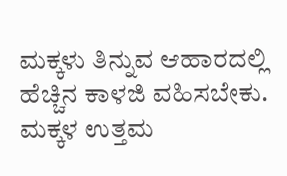ಮಕ್ಕಳು ತಿನ್ನುವ ಆಹಾರದಲ್ಲಿ ಹೆಚ್ಚಿನ ಕಾಳಜಿ ವಹಿಸಬೇಕು. ಮಕ್ಕಳ ಉತ್ತಮ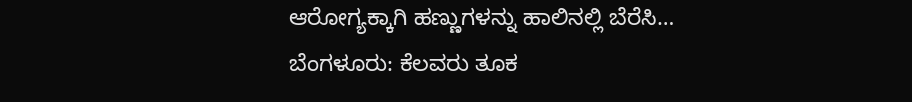ಆರೋಗ್ಯಕ್ಕಾಗಿ ಹಣ್ಣುಗಳನ್ನು ಹಾಲಿನಲ್ಲಿ ಬೆರೆಸಿ…
ಬೆಂಗಳೂರು: ಕೆಲವರು ತೂಕ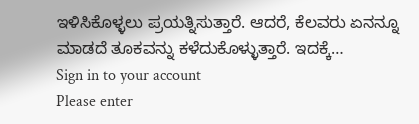ಇಳಿಸಿಕೊಳ್ಳಲು ಪ್ರಯತ್ನಿಸುತ್ತಾರೆ. ಆದರೆ, ಕೆಲವರು ಏನನ್ನೂ ಮಾಡದೆ ತೂಕವನ್ನು ಕಳೆದುಕೊಳ್ಳುತ್ತಾರೆ. ಇದಕ್ಕೆ…
Sign in to your account
Please enter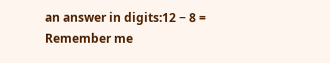an answer in digits:12 − 8 =
Remember me